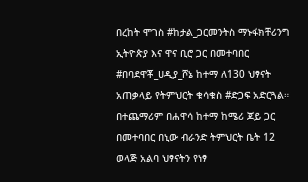በረከት ሞገስ #ከታል_ጋርመንትስ ማኑፋክቸሪንግ ኢትዮጵያ እና ዋና ቢሮ ጋር በመተባበር #በባደዋቾ_ሀዲያ_ሾኔ ከተማ ለ130 ህፃናት አጠቃላይ የትምህርት ቁሳቁስ #ድጋፍ አድርጓል።
በተጨማሪም በሐዋሳ ከተማ ከሜሪ ጆይ ጋር በመተባበር በኒው ብራንድ ትምህርት ቤት 12 ወላጅ አልባ ህፃናትን የነፃ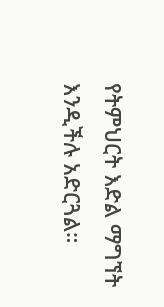የትምህርት እድል ማግኘት እንዲችሉ አድርጓል።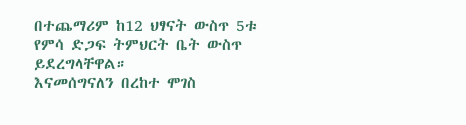በተጨማሪም ከ12 ህፃናት ውስጥ 5ቱ የምሳ ድጋፍ ትምህርት ቤት ውስጥ ይደረግላቸዋል።
እናመሰግናለን በረከተ ሞገስ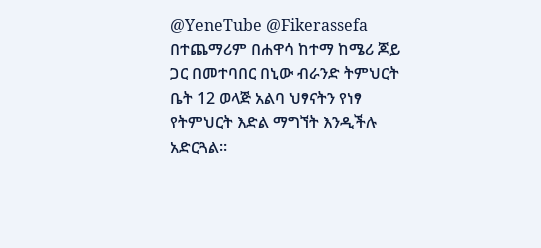@YeneTube @Fikerassefa
በተጨማሪም በሐዋሳ ከተማ ከሜሪ ጆይ ጋር በመተባበር በኒው ብራንድ ትምህርት ቤት 12 ወላጅ አልባ ህፃናትን የነፃ የትምህርት እድል ማግኘት እንዲችሉ አድርጓል።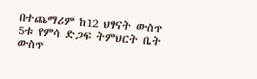በተጨማሪም ከ12 ህፃናት ውስጥ 5ቱ የምሳ ድጋፍ ትምህርት ቤት ውስጥ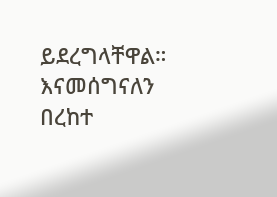ይደረግላቸዋል።
እናመሰግናለን በረከተ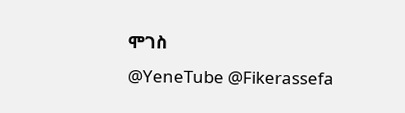ሞገስ
@YeneTube @Fikerassefa